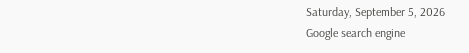Saturday, September 5, 2026
Google search engine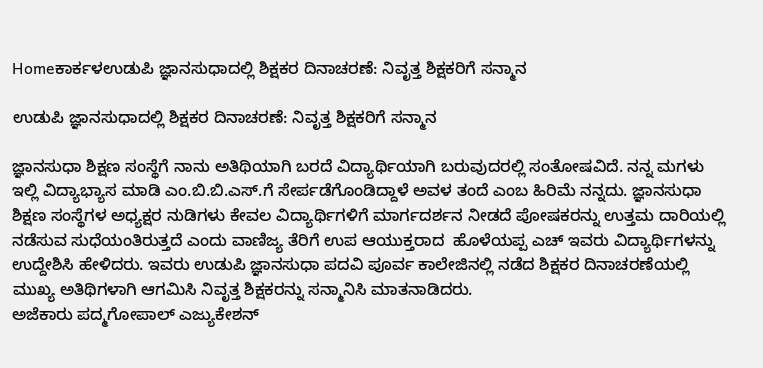Homeಕಾರ್ಕಳಉಡುಪಿ ಜ್ಞಾನಸುಧಾದಲ್ಲಿ ಶಿಕ್ಷಕರ ದಿನಾಚರಣೆ: ನಿವೃತ್ತ ಶಿಕ್ಷಕರಿಗೆ ಸನ್ಮಾನ

ಉಡುಪಿ ಜ್ಞಾನಸುಧಾದಲ್ಲಿ ಶಿಕ್ಷಕರ ದಿನಾಚರಣೆ: ನಿವೃತ್ತ ಶಿಕ್ಷಕರಿಗೆ ಸನ್ಮಾನ

ಜ್ಞಾನಸುಧಾ ಶಿಕ್ಷಣ ಸಂಸ್ಥೆಗೆ ನಾನು ಅತಿಥಿಯಾಗಿ ಬರದೆ ವಿದ್ಯಾರ್ಥಿಯಾಗಿ ಬರುವುದರಲ್ಲಿ ಸಂತೋಷವಿದೆ. ನನ್ನ ಮಗಳು ಇಲ್ಲಿ ವಿದ್ಯಾಭ್ಯಾಸ ಮಾಡಿ ಎಂ.ಬಿ.ಬಿ.ಎಸ್.ಗೆ ಸೇರ್ಪಡೆಗೊಂಡಿದ್ದಾಳೆ ಅವಳ ತಂದೆ ಎಂಬ ಹಿರಿಮೆ ನನ್ನದು. ಜ್ಞಾನಸುಧಾ ಶಿಕ್ಷಣ ಸಂಸ್ಥೆಗಳ ಅಧ್ಯಕ್ಷರ ನುಡಿಗಳು ಕೇವಲ ವಿದ್ಯಾರ್ಥಿಗಳಿಗೆ ಮಾರ್ಗದರ್ಶನ ನೀಡದೆ ಪೋಷಕರನ್ನು ಉತ್ತಮ ದಾರಿಯಲ್ಲಿ ನಡೆಸುವ ಸುಧೆಯಂತಿರುತ್ತದೆ ಎಂದು ವಾಣಿಜ್ಯ ತೆರಿಗೆ ಉಪ ಆಯುಕ್ತರಾದ  ಹೊಳೆಯಪ್ಪ ಎಚ್ ಇವರು ವಿದ್ಯಾರ್ಥಿಗಳನ್ನು ಉದ್ದೇಶಿಸಿ ಹೇಳಿದರು. ಇವರು ಉಡುಪಿ ಜ್ಞಾನಸುಧಾ ಪದವಿ ಪೂರ್ವ ಕಾಲೇಜಿನಲ್ಲಿ ನಡೆದ ಶಿಕ್ಷಕರ ದಿನಾಚರಣೆಯಲ್ಲಿ ಮುಖ್ಯ ಅತಿಥಿಗಳಾಗಿ ಆಗಮಿಸಿ ನಿವೃತ್ತ ಶಿಕ್ಷಕರನ್ನು ಸನ್ಮಾನಿಸಿ ಮಾತನಾಡಿದರು.
ಅಜೆಕಾರು ಪದ್ಮಗೋಪಾಲ್ ಎಜ್ಯುಕೇಶನ್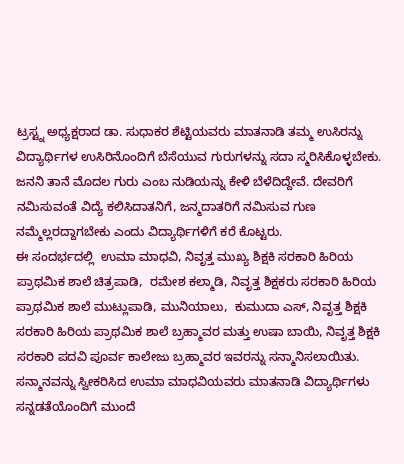ಟ್ರಸ್ಟ್ನ ಅಧ್ಯಕ್ಷರಾದ ಡಾ. ಸುಧಾಕರ ಶೆಟ್ಟಿಯವರು ಮಾತನಾಡಿ ತಮ್ಮ ಉಸಿರನ್ನು ವಿದ್ಯಾರ್ಥಿಗಳ ಉಸಿರಿನೊಂದಿಗೆ ಬೆಸೆಯುವ ಗುರುಗಳನ್ನು ಸದಾ ಸ್ಮರಿಸಿಕೊಳ್ಳಬೇಕು. ಜನನಿ ತಾನೆ ಮೊದಲ ಗುರು ಎಂಬ ನುಡಿಯನ್ನು ಕೇಳಿ ಬೆಳೆದಿದ್ದೇವೆ. ದೇವರಿಗೆ ನಮಿಸುವಂತೆ ವಿದ್ಯೆ ಕಲಿಸಿದಾತನಿಗೆ, ಜನ್ಮದಾತರಿಗೆ ನಮಿಸುವ ಗುಣ ನಮ್ಮೆಲ್ಲರದ್ದಾಗಬೇಕು ಎಂದು ವಿದ್ಯಾರ್ಥಿಗಳಿಗೆ ಕರೆ ಕೊಟ್ಟರು.
ಈ ಸಂದರ್ಭದಲ್ಲಿ  ಉಮಾ ಮಾಧವಿ, ನಿವೃತ್ತ ಮುಖ್ಯ ಶಿಕ್ಷಕಿ ಸರಕಾರಿ ಹಿರಿಯ ಪ್ರಾಥಮಿಕ ಶಾಲೆ ಚಿತ್ರಪಾಡಿ,  ರಮೇಶ ಕಲ್ಮಾಡಿ, ನಿವೃತ್ತ ಶಿಕ್ಷಕರು ಸರಕಾರಿ ಹಿರಿಯ ಪ್ರಾಥಮಿಕ ಶಾಲೆ ಮುಟ್ಲುಪಾಡಿ, ಮುನಿಯಾಲು,  ಕುಮುದಾ ಎಸ್, ನಿವೃತ್ತ ಶಿಕ್ಷಕಿ ಸರಕಾರಿ ಹಿರಿಯ ಪ್ರಾಥಮಿಕ ಶಾಲೆ ಬ್ರಹ್ಮಾವರ ಮತ್ತು ಉಷಾ ಬಾಯಿ, ನಿವೃತ್ತ ಶಿಕ್ಷಕಿ ಸರಕಾರಿ ಪದವಿ ಪೂರ್ವ ಕಾಲೇಜು ಬ್ರಹ್ಮಾವರ ಇವರನ್ನು ಸನ್ಮಾನಿಸಲಾಯಿತು.
ಸನ್ಮಾನವನ್ನು ಸ್ವೀಕರಿಸಿದ ಉಮಾ ಮಾಧವಿಯವರು ಮಾತನಾಡಿ ವಿದ್ಯಾರ್ಥಿಗಳು ಸನ್ನಡತೆಯೊಂದಿಗೆ ಮುಂದೆ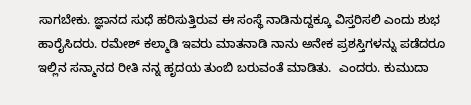ಸಾಗಬೇಕು. ಜ್ಞಾನದ ಸುಧೆ ಹರಿಸುತ್ತಿರುವ ಈ ಸಂಸ್ಥೆ ನಾಡಿನುದ್ದಕ್ಕೂ ವಿಸ್ತರಿಸಲಿ ಎಂದು ಶುಭ ಹಾರೈಸಿದರು. ರಮೇಶ್ ಕಲ್ಮಾಡಿ ಇವರು ಮಾತನಾಡಿ ನಾನು ಅನೇಕ ಪ್ರಶಸ್ತಿಗಳನ್ನು ಪಡೆದರೂ ಇಲ್ಲಿನ ಸನ್ಮಾನದ ರೀತಿ ನನ್ನ ಹೃದಯ ತುಂಬಿ ಬರುವಂತೆ ಮಾಡಿತು.  ಎಂದರು. ಕುಮುದಾ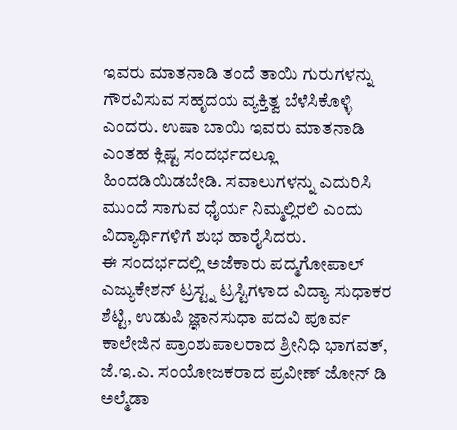ಇವರು ಮಾತನಾಡಿ ತಂದೆ ತಾಯಿ ಗುರುಗಳನ್ನು ಗೌರವಿಸುವ ಸಹೃದಯ ವ್ಯಕ್ತಿತ್ವ ಬೆಳೆಸಿಕೊಳ್ಳಿ ಎಂದರು. ಉಷಾ ಬಾಯಿ ಇವರು ಮಾತನಾಡಿ ಎಂತಹ ಕ್ಲಿಷ್ಟ ಸಂದರ್ಭದಲ್ಲೂ ಹಿಂದಡಿಯಿಡಬೇಡಿ. ಸವಾಲುಗಳನ್ನು ಎದುರಿಸಿ ಮುಂದೆ ಸಾಗುವ ಧೈರ್ಯ ನಿಮ್ಮಲ್ಲಿರಲಿ ಎಂದು ವಿದ್ಯಾರ್ಥಿಗಳಿಗೆ ಶುಭ ಹಾರೈಸಿದರು.
ಈ ಸಂದರ್ಭದಲ್ಲಿ ಅಜೆಕಾರು ಪದ್ಮಗೋಪಾಲ್ ಎಜ್ಯುಕೇಶನ್ ಟ್ರಸ್ಟ್ನ ಟ್ರಸ್ಟಿಗಳಾದ ವಿದ್ಯಾ ಸುಧಾಕರ ಶೆಟ್ಟಿ, ಉಡುಪಿ ಜ್ಞಾನಸುಧಾ ಪದವಿ ಪೂರ್ವ ಕಾಲೇಜಿನ ಪ್ರಾಂಶುಪಾಲರಾದ ಶ್ರೀನಿಧಿ ಭಾಗವತ್, ಜೆ.ಇ.ಎ. ಸಂಯೋಜಕರಾದ ಪ್ರವೀಣ್ ಜೋನ್ ಡಿ ಅಲ್ಮೆಡಾ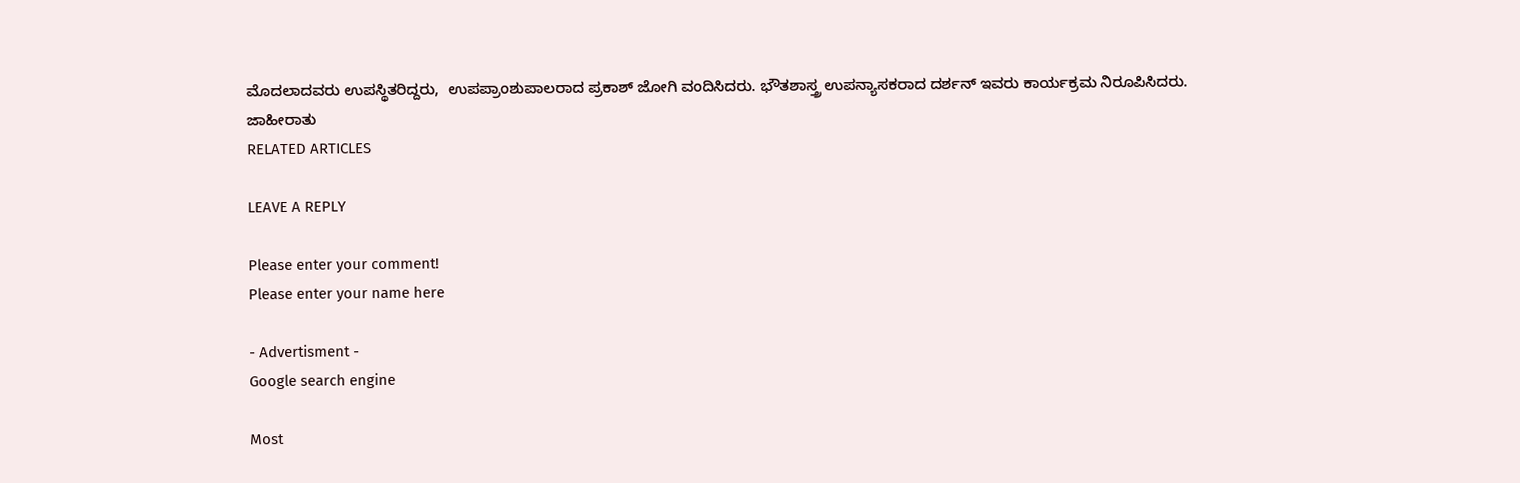ಮೊದಲಾದವರು ಉಪಸ್ಥಿತರಿದ್ದರು,  ಉಪಪ್ರಾಂಶುಪಾಲರಾದ ಪ್ರಕಾಶ್ ಜೋಗಿ ವಂದಿಸಿದರು. ಭೌತಶಾಸ್ತ್ರ ಉಪನ್ಯಾಸಕರಾದ ದರ್ಶನ್ ಇವರು ಕಾರ್ಯಕ್ರಮ ನಿರೂಪಿಸಿದರು.
ಜಾಹೀರಾತು
RELATED ARTICLES

LEAVE A REPLY

Please enter your comment!
Please enter your name here

- Advertisment -
Google search engine

Most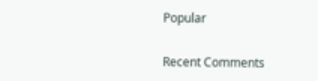Popular

Recent Comments